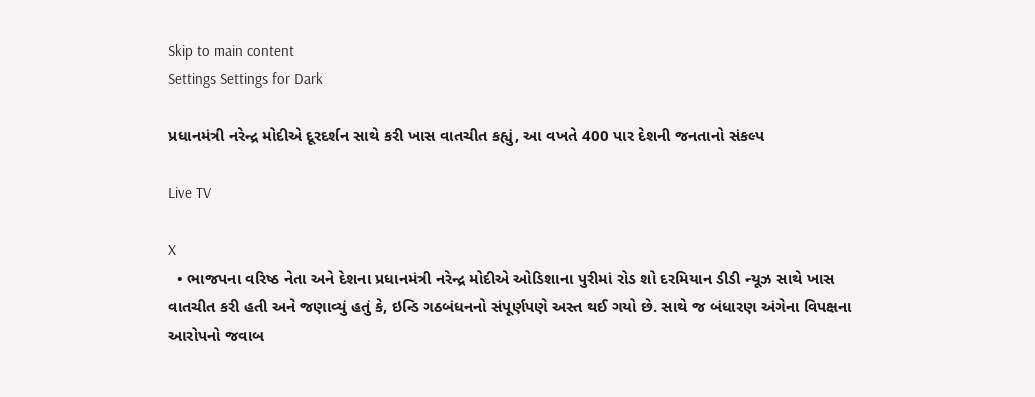Skip to main content
Settings Settings for Dark

પ્રધાનમંત્રી નરેન્દ્ર મોદીએ દૂરદર્શન સાથે કરી ખાસ વાતચીત કહ્યું, આ વખતે 400 પાર દેશની જનતાનો સંકલ્પ

Live TV

X
  • ભાજપના વરિષ્ઠ નેતા અને દેશના પ્રધાનમંત્રી નરેન્દ્ર મોદીએ ઓડિશાના પુરીમાં રોડ શો દરમિયાન ડીડી ન્યૂઝ સાથે ખાસ વાતચીત કરી હતી અને જણાવ્યું હતું કે, ઇન્ડિ ગઠબંધનનો સંપૂર્ણપણે અસ્ત થઈ ગયો છે. સાથે જ બંધારણ અંગેના વિપક્ષના આરોપનો જવાબ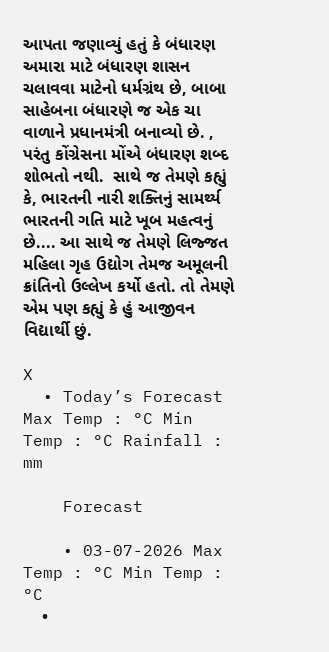આપતા જણાવ્યું હતું કે બંધારણ  અમારા માટે બંધારણ શાસન ચલાવવા માટેનો ધર્મગ્રંથ છે, બાબા સાહેબના બંધારણે જ એક ચા વાળાને પ્રધાનમંત્રી બનાવ્યો છે. , પરંતુ કોંગ્રેસના મોંએ બંધારણ શબ્દ શોભતો નથી.  સાથે જ તેમણે કહ્યું કે, ભારતની નારી શક્તિનું સામર્થ્ય ભારતની ગતિ માટે ખૂબ મહત્વનું છે.... આ સાથે જ તેમણે લિજ્જત મહિલા ગૃહ ઉદ્યોગ તેમજ અમૂલની ક્રાંતિનો ઉલ્લેખ કર્યો હતો. તો તેમણે એમ પણ કહ્યું કે હું આજીવન વિદ્યાર્થી છું.

X
  • Today’s Forecast Max Temp : °C Min Temp : °C Rainfall : mm

    Forecast

    • 03-07-2026 Max Temp : °C Min Temp : °C
    •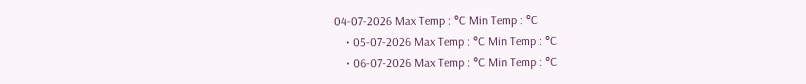04-07-2026 Max Temp : °C Min Temp : °C
    • 05-07-2026 Max Temp : °C Min Temp : °C
    • 06-07-2026 Max Temp : °C Min Temp : °C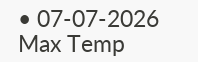• 07-07-2026 Max Temp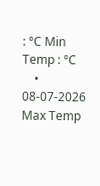: °C Min Temp : °C
    • 08-07-2026 Max Temp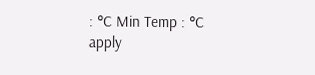: °C Min Temp : °C
apply